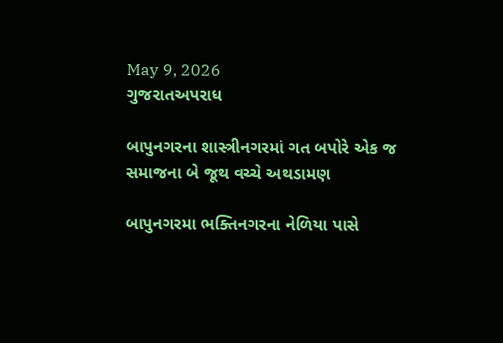May 9, 2026
ગુજરાતઅપરાધ

બાપુનગરના શાસ્ત્રીનગરમાં ગત બપોરે એક જ સમાજના બે જૂથ વચ્ચે અથડામણ

બાપુનગરમા ભક્તિનગરના નેળિયા પાસે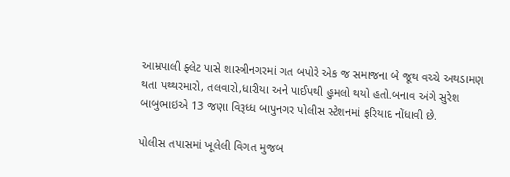આમ્રપાલી ફ્લેટ પાસે શાસ્ત્રીનગરમાં ગત બપોરે એક જ સમાજના બે જૂથ વચ્ચે અથડામણ થતા પથ્થરમારો, તલવારો,ધારીયા અને પાઈપથી હુમલો થયો હતો.બનાવ અંગે સુરેશ બાબુભાઇએ 13 જણા વિરૂધ્ધ બાપુનગર પોલીસ સ્ટેશનમાં ફરિયાદ નોંધાવી છે.

પોલીસ તપાસમાં ખૂલેલી વિગત મુજબ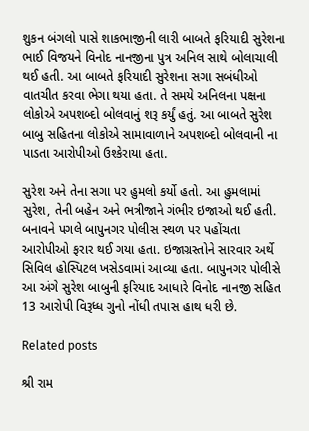શુકન બંગલો પાસે શાકભાજીની લારી બાબતે ફરિયાદી સુરેશના ભાઈ વિજયને વિનોદ નાનજીના પુત્ર અનિલ સાથે બોલાચાલી થઈ હતી. આ બાબતે ફરિયાદી સુરેશના સગા સબંધીઓ વાતચીત કરવા ભેગા થયા હતા. તે સમયે અનિલના પક્ષના લોકોએ અપશબ્દો બોલવાનું શરૂ કર્યું હતું. આ બાબતે સુરેશ બાબુ સહિતના લોકોએ સામાવાળાને અપશબ્દો બોલવાની ના પાડતા આરોપીઓ ઉશ્કેરાયા હતા.

સુરેશ અને તેના સગા પર હુમલો કર્યો હતો. આ હુમલામાં સુરેશ, તેની બહેન અને ભત્રીજાને ગંભીર ઇજાઓ થઈ હતી. બનાવને પગલે બાપુનગર પોલીસ સ્થળ પર પહોંચતા આરોપીઓ ફરાર થઈ ગયા હતા. ઇજાગ્રસ્તોને સારવાર અર્થે સિવિલ હોસ્પિટલ ખસેડવામાં આવ્યા હતા. બાપુનગર પોલીસે આ અંગે સુરેશ બાબુની ફરિયાદ આધારે વિનોદ નાનજી સહિત 13 આરોપી વિરૂધ્ધ ગુનો નોંધી તપાસ હાથ ધરી છે.

Related posts

શ્રી રામ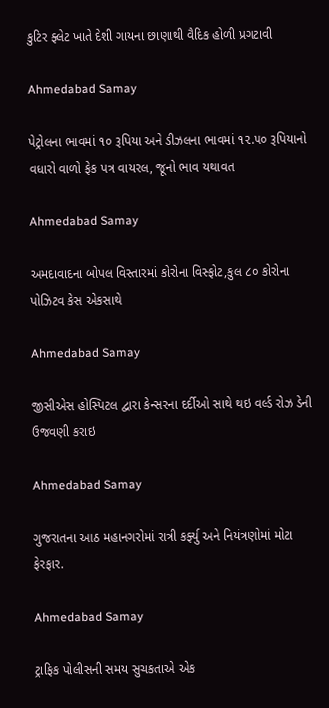કુટિર ફ્લેટ ખાતે દેશી ગાયના છાણાથી વૈદિક હોળી પ્રગટાવી

Ahmedabad Samay

પેટ્રોલના ભાવમાં ૧૦ રૂપિયા અને ડીઝલના ભાવમાં ૧૨.૫૦ રૂપિયાનો વધારો વાળો ફેક પત્ર વાયરલ, જૂનો ભાવ યથાવત

Ahmedabad Samay

અમદાવાદના બોપલ વિસ્તારમાં કોરોના વિસ્ફોટ,કુલ ૮૦ કોરોના પોઝિટવ કેસ એકસાથે

Ahmedabad Samay

જીસીએસ હોસ્પિટલ દ્વારા કેન્સરના દર્દીઓ સાથે થઇ વર્લ્ડ રોઝ ડેની ઉજવણી કરાઇ

Ahmedabad Samay

ગુજરાતના આઠ મહાનગરોમાં રાત્રી કર્ફ્યુ અને નિયંત્રણોમાં મોટા ફેરફાર.

Ahmedabad Samay

ટ્રાફિક પોલીસની સમય સુચકતાએ એક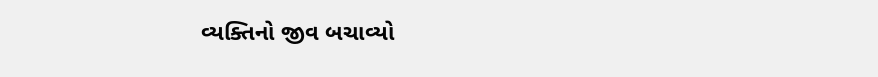વ્યક્તિનો જીવ બચાવ્યો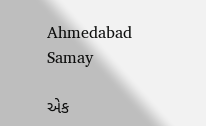Ahmedabad Samay

એક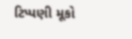ટિપ્પણી મૂકો